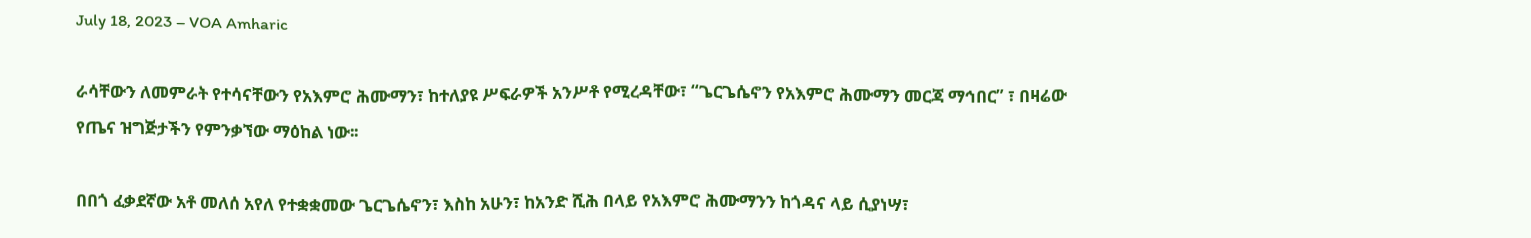July 18, 2023 – VOA Amharic

ራሳቸውን ለመምራት የተሳናቸውን የአእምሮ ሕሙማን፣ ከተለያዩ ሥፍራዎች አንሥቶ የሚረዳቸው፣ “ጌርጌሴኖን የአእምሮ ሕሙማን መርጃ ማኅበር” ፣ በዛሬው የጤና ዝግጅታችን የምንቃኘው ማዕከል ነው፡፡

በበጎ ፈቃደኛው አቶ መለሰ አየለ የተቋቋመው ጌርጌሴኖን፣ እስከ አሁን፣ ከአንድ ሺሕ በላይ የአእምሮ ሕሙማንን ከጎዳና ላይ ሲያነሣ፣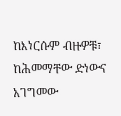ከእነርሱም ብዙዎቹ፣ ከሕመማቸው ድነውና አገግመው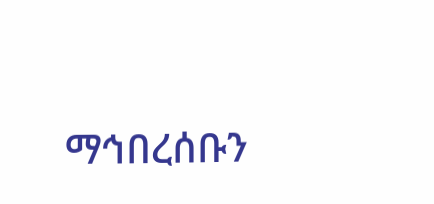ማኅበረሰቡን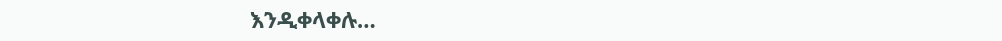እንዲቀላቀሉ…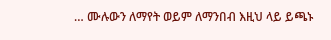… ሙሉውን ለማየት ወይም ለማንበብ እዚህ ላይ ይጫኑ